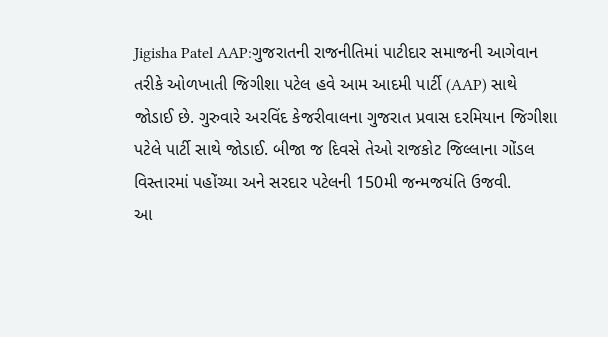Jigisha Patel AAP:ગુજરાતની રાજનીતિમાં પાટીદાર સમાજની આગેવાન તરીકે ઓળખાતી જિગીશા પટેલ હવે આમ આદમી પાર્ટી (AAP) સાથે જોડાઈ છે. ગુરુવારે અરવિંદ કેજરીવાલના ગુજરાત પ્રવાસ દરમિયાન જિગીશા પટેલે પાર્ટી સાથે જોડાઈ. બીજા જ દિવસે તેઓ રાજકોટ જિલ્લાના ગોંડલ વિસ્તારમાં પહોંચ્યા અને સરદાર પટેલની 150મી જન્મજયંતિ ઉજવી.
આ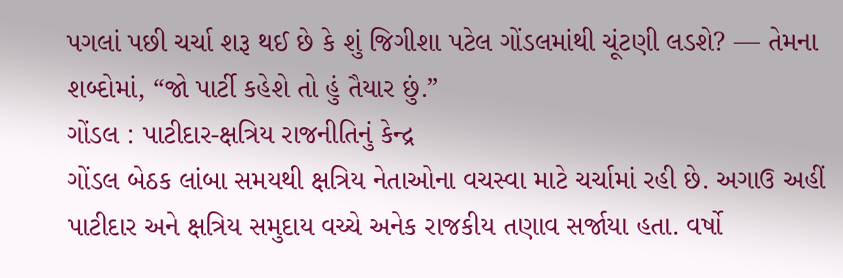પગલાં પછી ચર્ચા શરૂ થઈ છે કે શું જિગીશા પટેલ ગોંડલમાંથી ચૂંટણી લડશે? — તેમના શબ્દોમાં, “જો પાર્ટી કહેશે તો હું તૈયાર છું.”
ગોંડલ : પાટીદાર-ક્ષત્રિય રાજનીતિનું કેન્દ્ર
ગોંડલ બેઠક લાંબા સમયથી ક્ષત્રિય નેતાઓના વચસ્વા માટે ચર્ચામાં રહી છે. અગાઉ અહીં પાટીદાર અને ક્ષત્રિય સમુદાય વચ્ચે અનેક રાજકીય તણાવ સર્જાયા હતા. વર્ષો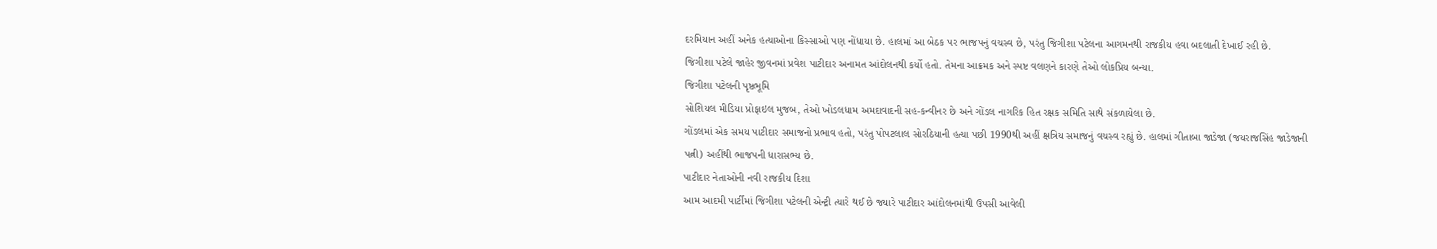દરમિયાન અહીં અનેક હત્યાઓના કિસ્સાઓ પણ નોંધાયા છે. હાલમાં આ બેઠક પર ભાજપનું વચસ્વ છે, પરંતુ જિગીશા પટેલના આગમનથી રાજકીય હવા બદલાતી દેખાઈ રહી છે.
જિગીશા પટેલે જાહેર જીવનમાં પ્રવેશ પાટીદાર અનામત આંદોલનથી કર્યો હતો. તેમના આક્રમક અને સ્પષ્ટ વલણને કારણે તેઓ લોકપ્રિય બન્યા.
જિગીશા પટેલની પૃષ્ઠભૂમિ
સોશિયલ મીડિયા પ્રોફાઇલ મુજબ, તેઓ ખોડલધામ અમદાવાદની સહ-કન્વીનર છે અને ગોંડલ નાગરિક હિત રક્ષક સમિતિ સાથે સંકળાયેલા છે.
ગોંડલમાં એક સમય પાટીદાર સમાજનો પ્રભાવ હતો, પરંતુ પોપટલાલ સોરઠિયાની હત્યા પછી 1990થી અહીં ક્ષત્રિય સમાજનું વચસ્વ રહ્યું છે. હાલમાં ગીતાબા જાડેજા (જયરાજસિંહ જાડેજાની પત્ની) અહીંથી ભાજપની ધારાસભ્ય છે.
પાટીદાર નેતાઓની નવી રાજકીય દિશા
આમ આદમી પાર્ટીમાં જિગીશા પટેલની એન્ટ્રી ત્યારે થઈ છે જ્યારે પાટીદાર આંદોલનમાંથી ઉપસી આવેલી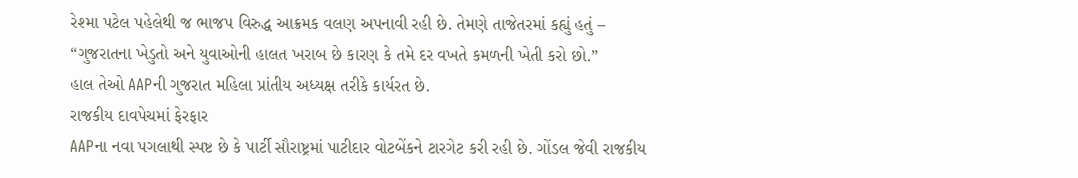રેશ્મા પટેલ પહેલેથી જ ભાજપ વિરુદ્ધ આક્રમક વલણ અપનાવી રહી છે. તેમણે તાજેતરમાં કહ્યું હતું –
“ગુજરાતના ખેડુતો અને યુવાઓની હાલત ખરાબ છે કારણ કે તમે દર વખતે કમળની ખેતી કરો છો.”
હાલ તેઓ AAPની ગુજરાત મહિલા પ્રાંતીય અધ્યક્ષ તરીકે કાર્યરત છે.
રાજકીય દાવપેચમાં ફેરફાર
AAPના નવા પગલાથી સ્પષ્ટ છે કે પાર્ટી સૌરાષ્ટ્રમાં પાટીદાર વોટબેંકને ટારગેટ કરી રહી છે. ગોંડલ જેવી રાજકીય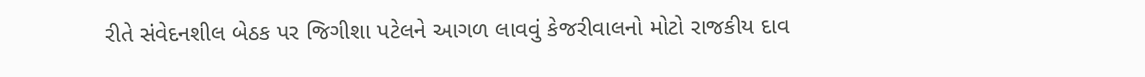રીતે સંવેદનશીલ બેઠક પર જિગીશા પટેલને આગળ લાવવું કેજરીવાલનો મોટો રાજકીય દાવ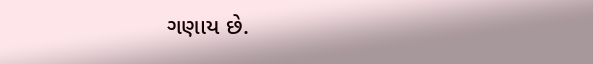ગણાય છે.